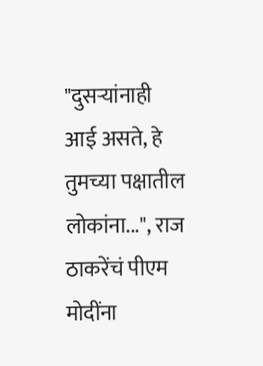"दुसऱ्यांनाही आई असते, हे तुमच्या पक्षातील लोकांना...", राज ठाकरेंचं पीएम मोदींना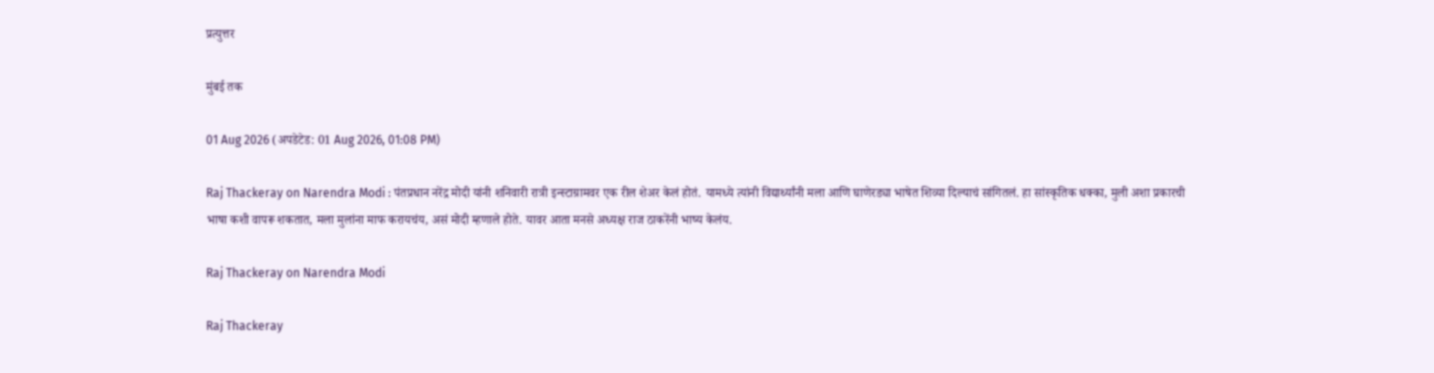प्रत्युत्तर

मुंबई तक

01 Aug 2026 (अपडेटेड: 01 Aug 2026, 01:08 PM)

Raj Thackeray on Narendra Modi : पंतप्रधान नरेंद्र मोदी यांनी शनिवारी रात्री इन्स्टाग्रामवर एक रील शेअर केलं होतं. यामध्ये त्यांनी विद्यार्थ्यांनी मला आणि घाणेरड्या भाषेत शिव्या दिल्याचं सांगितलं. हा सांस्कृतिक धक्का, मुली अशा प्रकारची भाषा कशी वापरू शकतात, मला मुलांना माफ करायचंय, असं मोदी म्हणाले होते. यावर आता मनसे अध्यक्ष राज ठाकरेंनी भाष्य केलंय.

Raj Thackeray on Narendra Modi

Raj Thackeray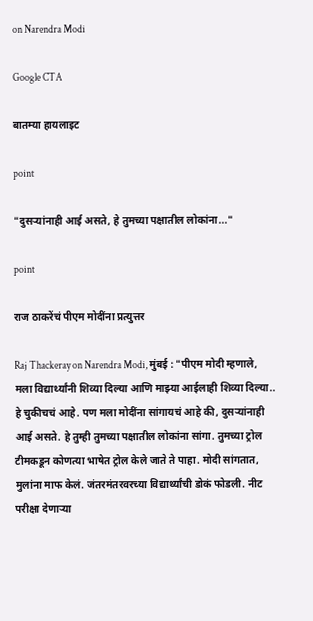on Narendra Modi

Google CTA

बातम्या हायलाइट

point

"दुसऱ्यांनाही आई असते, हे तुमच्या पक्षातील लोकांना..."

point

राज ठाकरेंचं पीएम मोदींना प्रत्युत्तर

Raj Thackeray on Narendra Modi, मुंबई : "पीएम मोदी म्हणाले, मला विद्यार्थ्यांनी शिव्या दिल्या आणि माझ्या आईलाही शिव्या दिल्या.. हे चुकीचचं आहे. पण मला मोदींना सांगायचं आहे की, दुसऱ्यांनाही आई असते. हे तुम्ही तुमच्या पक्षातील लोकांना सांगा. तुमच्या ट्रोल टीमकडून कोणत्या भाषेत ट्रोल केले जाते ते पाहा. मोदी सांगतात, मुलांना माफ केलं. जंतरमंतरवरच्या विद्यार्थ्यांची डोकं फोडली. नीट परीक्षा देणाऱ्या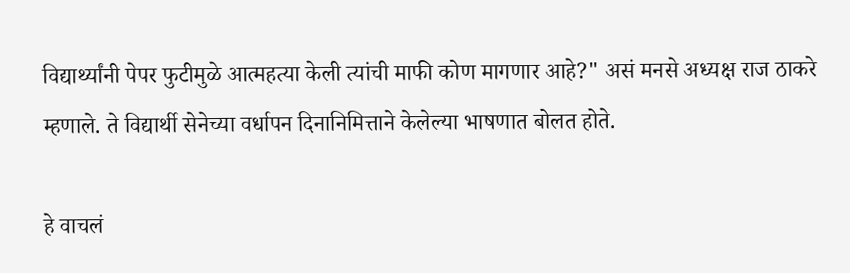विद्यार्थ्यांनी पेपर फुटीमुळे आत्महत्या केली त्यांची माफी कोण मागणार आहे?" असं मनसे अध्यक्ष राज ठाकरे म्हणाले. ते विद्यार्थी सेनेच्या वर्धापन दिनानिमित्ताने केलेल्या भाषणात बोलत होते.

हे वाचलं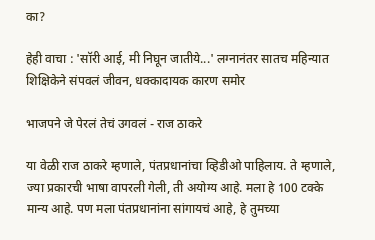का?

हेही वाचा : 'सॉरी आई, मी निघून जातीये...' लग्नानंतर सातच महिन्यात शिक्षिकेने संपवलं जीवन, धक्कादायक कारण समोर

भाजपने जे पेरलं तेचं उगवलं - राज ठाकरे

या वेळी राज ठाकरे म्हणाले, पंतप्रधानांचा व्हिडीओ पाहिलाय. ते म्हणाले, ज्या प्रकारची भाषा वापरली गेली, ती अयोग्य आहे. मला हे 100 टक्के मान्य आहे. पण मला पंतप्रधानांना सांगायचं आहे, हे तुमच्या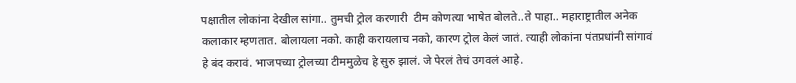पक्षातील लोकांना देखील सांगा.. तुमची ट्रोल करणारी  टीम कोणत्या भाषेत बोलते..ते पाहा.. महाराष्ट्रातील अनेक कलाकार म्हणतात. बोलायला नको. काही करायलाच नको, कारण ट्रोल केलं जातं. त्याही लोकांना पंतप्रधांनी सांगावं हे बंद करावं. भाजपच्या ट्रोलच्या टीममुळेच हे सुरु झालं. जे पेरलं तेचं उगवलं आहे.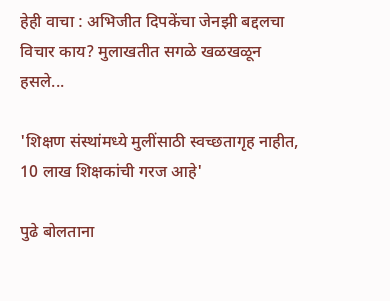हेही वाचा : अभिजीत दिपकेंचा जेनझी बद्दलचा विचार काय? मुलाखतीत सगळे खळखळून हसले...

'शिक्षण संस्थांमध्ये मुलींसाठी स्वच्छतागृह नाहीत, 10 लाख शिक्षकांची गरज आहे'

पुढे बोलताना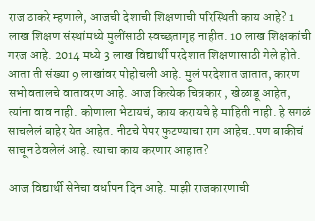राज ठाकरे म्हणाले, आजची देशाची शिक्षणाची परिस्थिती काय आहे? 1 लाख शिक्षण संस्थांमध्ये मुलींसाठी स्वच्छतागृह नाहीत. 10 लाख शिक्षकांची गरज आहे. 2014 मध्ये 3 लाख विद्यार्थी परदेशात शिक्षणासाठी गेले होते. आता ती संख्या 9 लाखांवर पोहोचली आहे. मुलं परदेशात जातात, कारण सभोवतालचे वातावरण आहे. आज कित्येक चित्रकार , खेळाडू आहेत, त्यांना वाव नाही. कोणाला भेटायचं, काय करायचे हे माहिती नाही. हे सगळं साचलेलं बाहेर येत आहेत. नीटचे पेपर फुटण्याचा राग आहेच..पण बाकीचं साचून ठेवलेलं आहे. त्याचा काय करणार आहात?

आज विद्यार्थी सेनेचा वर्धापन दिन आहे. माझी राजकारणाची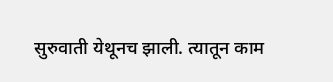सुरुवाती येथूनच झाली. त्यातून काम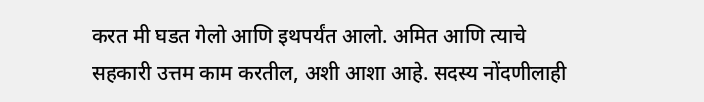करत मी घडत गेलो आणि इथपर्यंत आलो. अमित आणि त्याचे सहकारी उत्तम काम करतील, अशी आशा आहे. सदस्य नोंदणीलाही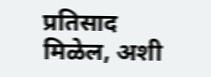प्रतिसाद मिळेल, अशी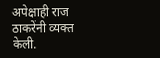अपेक्षाही राज ठाकरेंनी व्यक्त केली.